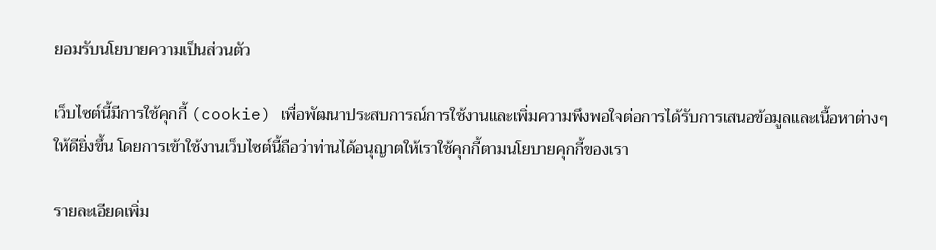ยอมรับนโยบายความเป็นส่วนตัว

เว็บไซต์นี้มีการใช้คุกกี้ (cookie) เพื่อพัฒนาประสบการณ์การใช้งานและเพิ่มความพึงพอใจต่อการได้รับการเสนอข้อมูลและเนื้อหาต่างๆ ให้ดียิ่งขึ้น โดยการเข้าใช้งานเว็บไซต์นี้ถือว่าท่านได้อนุญาตให้เราใช้คุกกี้ตามนโยบายคุกกี้ของเรา

รายละเอียดเพิ่ม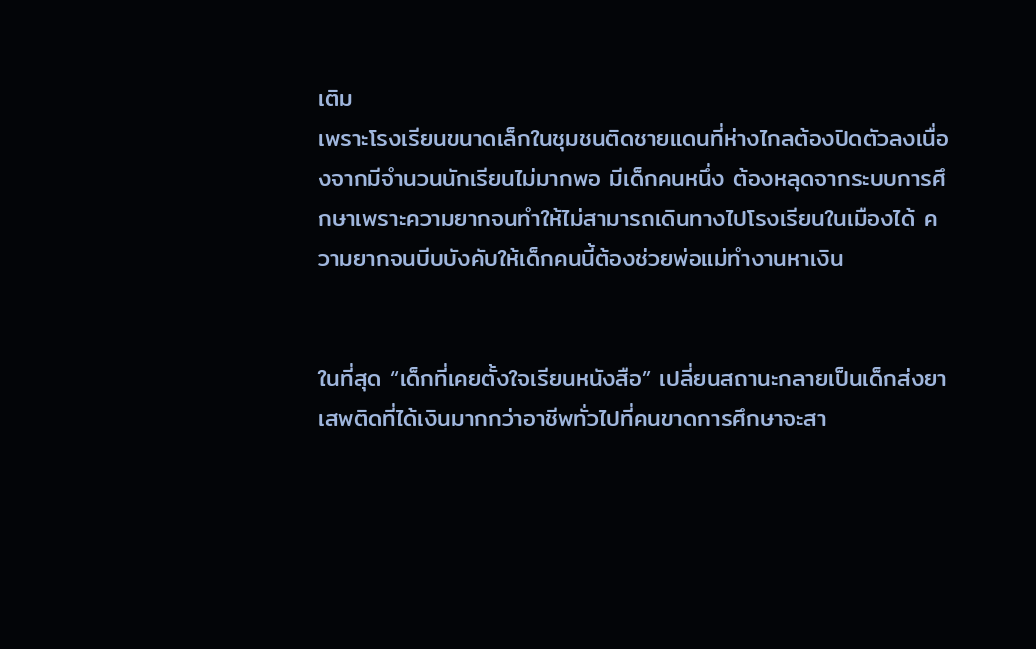เติม
เพราะโรงเรียนขนาดเล็กในชุมชนติดชายแดนที่ห่างไกลต้องปิดตัวลงเนื่องจากมีจำนวนนักเรียนไม่มากพอ มีเด็กคนหนึ่ง ต้องหลุดจากระบบการศึกษาเพราะความยากจนทำให้ไม่สามารถเดินทางไปโรงเรียนในเมืองได้ ความยากจนบีบบังคับให้เด็กคนนี้ต้องช่วยพ่อแม่ทำงานหาเงิน


ในที่สุด “เด็กที่เคยตั้งใจเรียนหนังสือ” เปลี่ยนสถานะกลายเป็นเด็กส่งยาเสพติดที่ได้เงินมากกว่าอาชีพทั่วไปที่คนขาดการศึกษาจะสา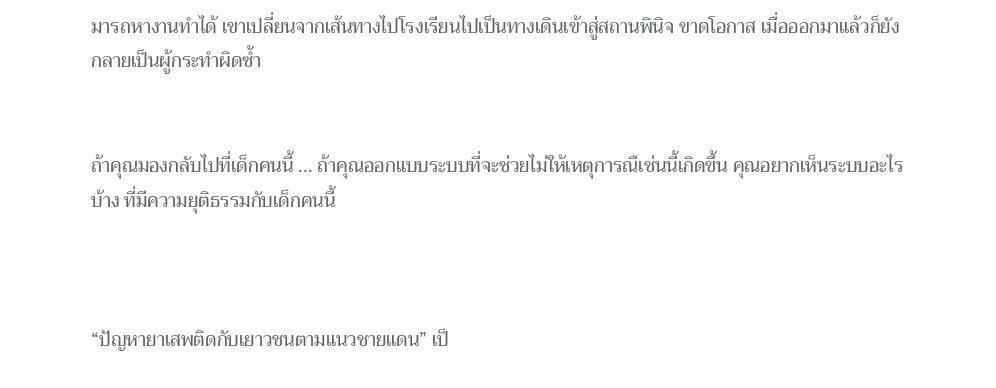มารถหางานทำได้ เขาเปลี่ยนจากเส้นทางไปโรงเรียนไปเป็นทางเดินเข้าสู่สถานพินิจ ขาดโอกาส เมื่อออกมาแล้วก็ยังกลายเป็นผู้กระทำผิดซ้ำ


ถ้าคุณมองกลับไปที่เด็กคนนี้ ... ถ้าคุณออกแบบระบบที่จะช่วยไม่ให้เหตุการณืเช่นนี้เกิดขึ้น คุณอยากเห็นระบบอะไรบ้าง ที่มีความยุติธรรมกับเด็กคนนี้



“ปัญหายาเสพติดกับเยาวชนตามแนวชายแดน” เป็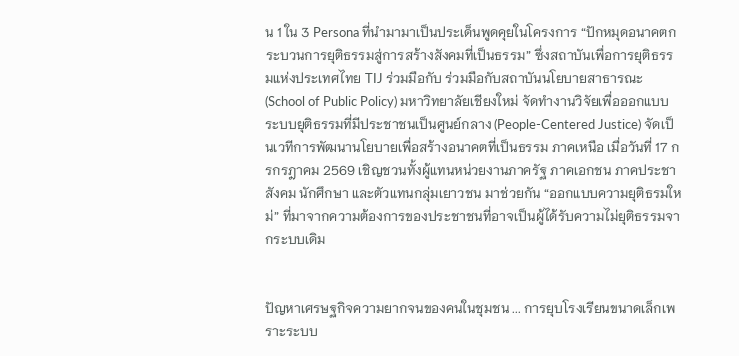น 1 ใน 3 Persona ที่นำมามาเป็นประเด็นพูดคุยในโครงการ “ปักหมุดอนาคตกระบวนการยุติธรรมสู่การสร้างสังคมที่เป็นธรรม” ซึ่งสถาบันเพื่อการยุติธรรมแห่งประเทศไทย TIJ ร่วมมือกับ ร่วมมือกับสถาบันนโยบายสาธารณะ (School of Public Policy) มหาวิทยาลัยเชียงใหม่ จัดทำงานวิจัยเพื่อออกแบบ ระบบยุติธรรมที่มีประชาชนเป็นศูนย์กลาง (People-Centered Justice) จัดเป็นเวทีการพัฒนานโยบายเพื่อสร้างอนาคตที่เป็นธรรม ภาคเหนือ เมื่อวันที่ 17 กรกรฎาคม 2569 เชิญชวนทั้งผู้แทนหน่วยงานภาครัฐ ภาคเอกชน ภาคประชาสังคม นักศึกษา และตัวแทนกลุ่มเยาวชน มาช่วยกัน “ออกแบบความยุติธรมใหม่” ที่มาจากความต้องการของประชาชนที่อาจเป็นผู้ได้รับความไม่ยุติธรรมจากระบบเดิม


ปัญหาเศรษฐกิจความยากจนของคนในชุมชน ... การยุบโรงเรียนขนาดเล็กเพราะระบบ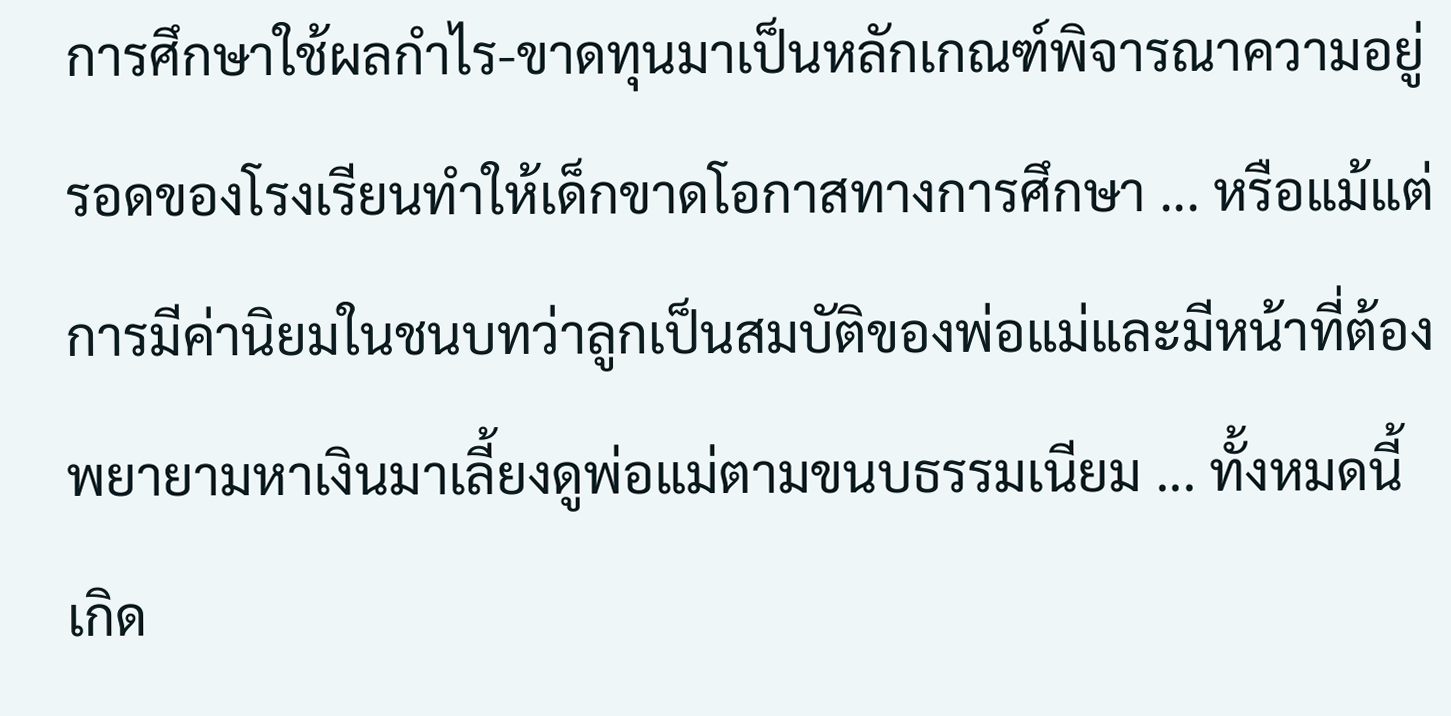การศึกษาใช้ผลกำไร-ขาดทุนมาเป็นหลักเกณฑ์พิจารณาความอยู่รอดของโรงเรียนทำให้เด็กขาดโอกาสทางการศึกษา ... หรือแม้แต่การมีค่านิยมในชนบทว่าลูกเป็นสมบัติของพ่อแม่และมีหน้าที่ต้องพยายามหาเงินมาเลี้ยงดูพ่อแม่ตามขนบธรรมเนียม ... ทั้งหมดนี้เกิด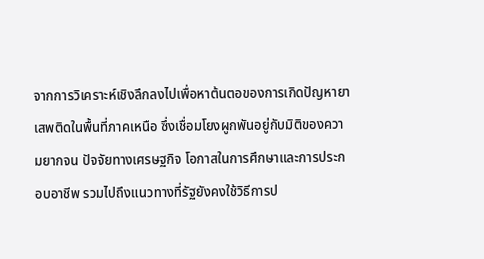จากการวิเคราะห์เชิงลึกลงไปเพื่อหาต้นตอของการเกิดปัญหายาเสพติดในพื้นที่ภาคเหนือ ซึ่งเชื่อมโยงผูกพันอยู่กับมิติของความยากจน ปัจจัยทางเศรษฐกิจ โอกาสในการศึกษาและการประกอบอาชีพ รวมไปถึงแนวทางที่รัฐยังคงใช้วิธีการป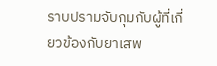ราบปรามจับกุมกับผู้ที่เกี่ยวข้องกับยาเสพ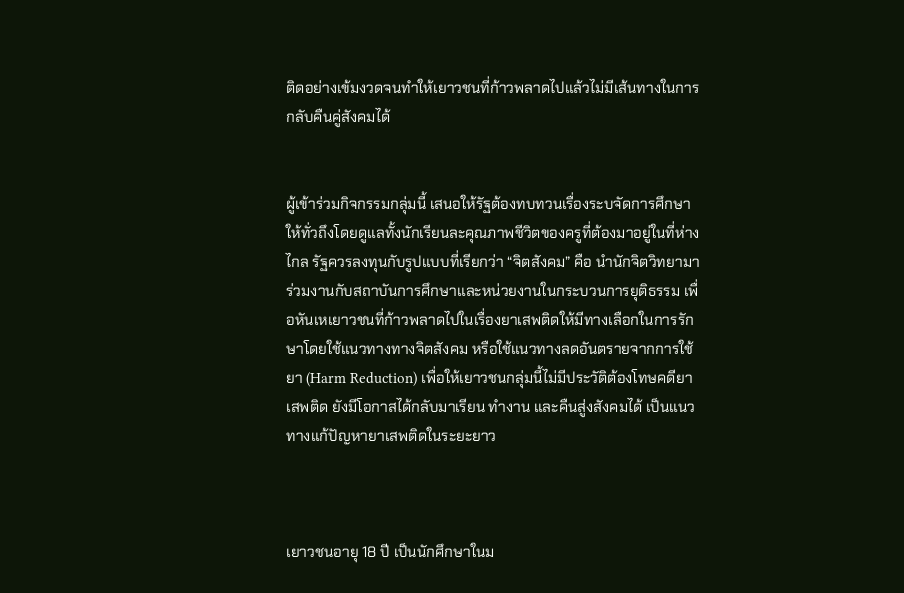ติดอย่างเข้มงวดจนทำให้เยาวชนที่ก้าวพลาดไปแล้วไม่มีเส้นทางในการกลับคืนคู่สังคมได้


ผู้เข้าร่วมกิจกรรมกลุ่มนี้ เสนอให้รัฐต้องทบทวนเรื่องระบจัดการศึกษาให้ทั่วถึงโดยดูแลทั้งนักเรียนละคุณภาพชีวิตของครูที่ต้องมาอยู่ในที่ห่างไกล รัฐควรลงทุนกับรูปแบบที่เรียกว่า “จิตสังคม” คือ นำนักจิตวิทยามาร่วมงานกับสถาบันการศึกษาและหน่วยงานในกระบวนการยุติธรรม เพื่อหันเหเยาวชนที่ก้าวพลาดไปในเรื่องยาเสพติดให้มีทางเลือกในการรักษาโดยใช้แนวทางทางจิตสังคม หรือใช้แนวทางลดอันตรายจากการใช้ยา (Harm Reduction) เพื่อให้เยาวชนกลุ่มนี้ไม่มีประวัติต้องโทษคดียาเสพติด ยังมีโอกาสได้กลับมาเรียน ทำงาน และคืนสู่งสังคมได้ เป็นแนวทางแก้ปัญหายาเสพติดในระยะยาว



เยาวชนอายุ 18 ปี เป็นนักศึกษาในม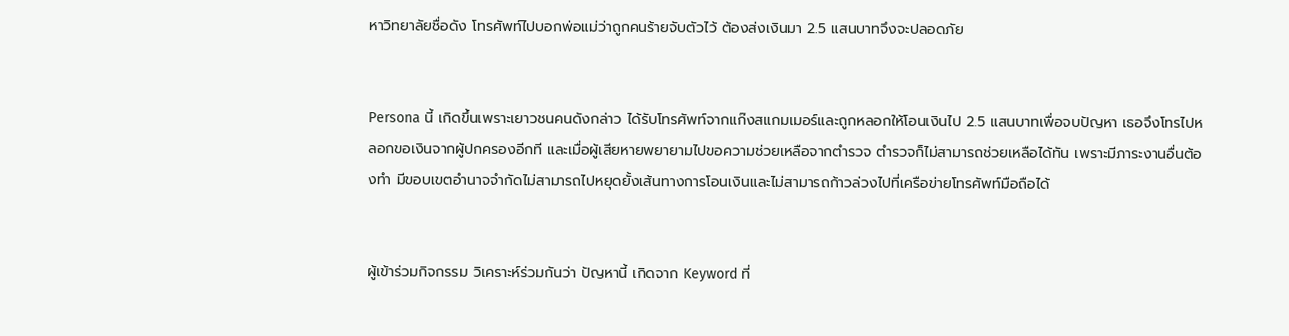หาวิทยาลัยชื่อดัง โทรศัพท์ไปบอกพ่อแม่ว่าถูกคนร้ายจับตัวไว้ ต้องส่งเงินมา 2.5 แสนบาทจึงจะปลอดภัย


Persona นี้ เกิดขึ้นเพราะเยาวชนคนดังกล่าว ได้รับโทรศัพท์จากแก๊งสแกมเมอร์และถูกหลอกให้โอนเงินไป 2.5 แสนบาทเพื่อจบปัญหา เธอจึงโทรไปหลอกขอเงินจากผู้ปกครองอีกที และเมื่อผู้เสียหายพยายามไปขอความช่วยเหลือจากตำรวจ ตำรวจก็ไม่สามารถช่วยเหลือได้ทัน เพราะมีภาระงานอื่นต้องทำ มีขอบเขตอำนาจจำกัดไม่สามารถไปหยุดยั้งเส้นทางการโอนเงินและไม่สามารถก้าวล่วงไปที่เครือข่ายโทรศัพท์มือถือได้


ผู้เข้าร่วมกิจกรรม วิเคราะห์ร่วมกันว่า ปัญหานี้ เกิดจาก Keyword ที่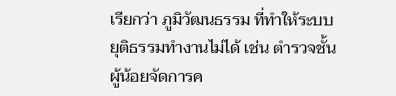เรียกว่า ภูมิวัฒนธรรม ที่ทำให้ระบบยุติธรรมทำงานไม่ได้ เช่น ตำรวจชั้นผู้น้อยจัดการค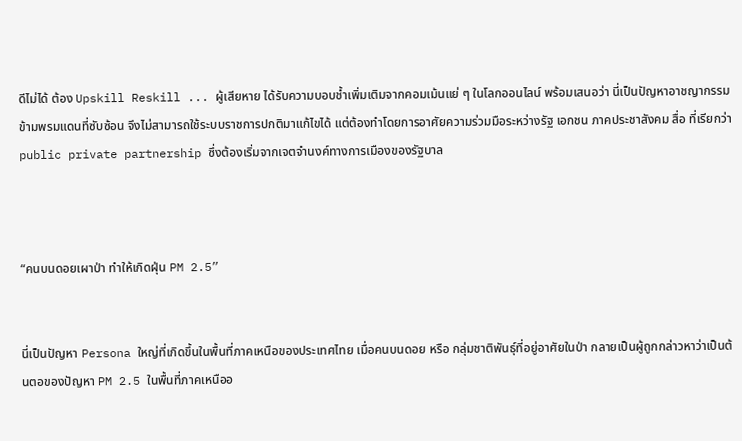ดีไม่ได้ ต้อง Upskill Reskill ... ผู้เสียหาย ได้รับความบอบช้ำเพิ่มเติมจากคอมเม้นแย่ ๆ ในโลกออนไลน์ พร้อมเสนอว่า นี่เป็นปัญหาอาชญากรรมข้ามพรมแดนที่ซับซ้อน จึงไม่สามารถใช้ระบบราชการปกติมาแก้ไขได้ แต่ต้องทำโดยการอาศัยความร่วมมือระหว่างรัฐ เอกชน ภาคประชาสังคม สื่อ ที่เรียกว่า public private partnership ซึ่งต้องเริ่มจากเจตจำนงค์ทางการเมืองของรัฐบาล



“คนบนดอยเผาป่า ทำให้เกิดฝุ่น PM 2.5”


นี่เป็นปัญหา Persona ใหญ่ที่เกิดขึ้นในพื้นที่ภาคเหนือของประเทศไทย เมื่อคนบนดอย หรือ กลุ่มชาติพันธุ์ที่อยู่อาศัยในป่า กลายเป็นผู้ถูกกล่าวหาว่าเป็นต้นตอของปัญหา PM 2.5 ในพื้นที่ภาคเหนืออ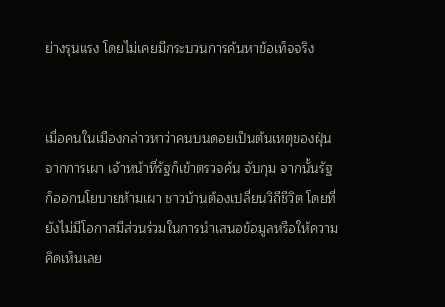ย่างรุนแรง โดยไม่เคยมีกระบวนการค้นหาข้อเท็จจริง


เมื่อคนในเมืองกล่าวหาว่าคนบนดอยเป็นต้นเหตุของฝุ่นจากการเผา เจ้าหน้าที่รัฐก็เข้าตรวจค้น จับกุม จากนั้นรัฐก็ออกนโยบายห้ามเผา ชาวบ้านต้องเปลี่ยนวิถีชีวิต โดยที่ยังไม่มีโอกาสมีส่วนร่วมในการนำเสนอข้อมูลหรือให้ความคิดเห็นเลย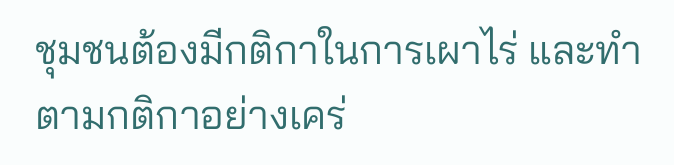ชุมชนต้องมีกติกาในการเผาไร่ และทำตามกติกาอย่างเคร่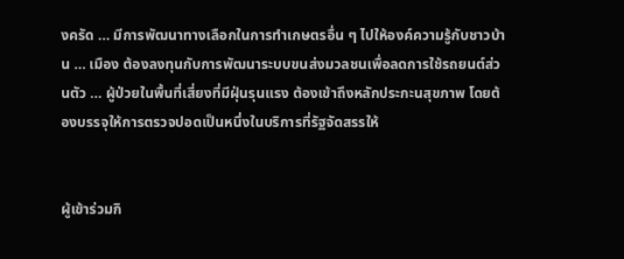งครัด ... มีการพัฒนาทางเลือกในการทำเกษตรอื่น ๆ ไปให้องค์ความรู้กับชาวบ้าน ... เมือง ต้องลงทุนกับการพัฒนาระบบขนส่งมวลชนเพื่อลดการใช้รถยนต์ส่วนตัว ... ผู้ป่วยในพื้นที่เสี่ยงที่มีฝุ่นรุนแรง ต้องเข้าถึงหลักประกะนสุขภาพ โดยต้องบรรจุให้การตรวจปอดเป็นหนึ่งในบริการที่รัฐจัดสรรให้


ผู้เข้าร่วมกิ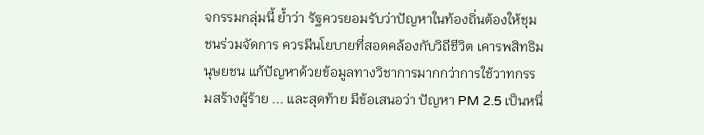จกรรมกลุ่มนี้ ย้ำว่า รัฐควรยอมรับว่าปัญหาในท้องถิ่นต้องให้ชุมชนร่วมจัดการ ควรมีนโยบายที่สอดคล้องกับวิถีชีวิต เคารพสิทธิมนุษยชน แก้ปัญหาด้วยข้อมูลทางวิชาการมากกว่าการใช้วาทกรรมสร้างผู้ร้าย ... และสุดท้าย มีข้อเสนอว่า ปัญหา PM 2.5 เป็นหนึ่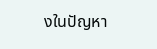งในปัญหา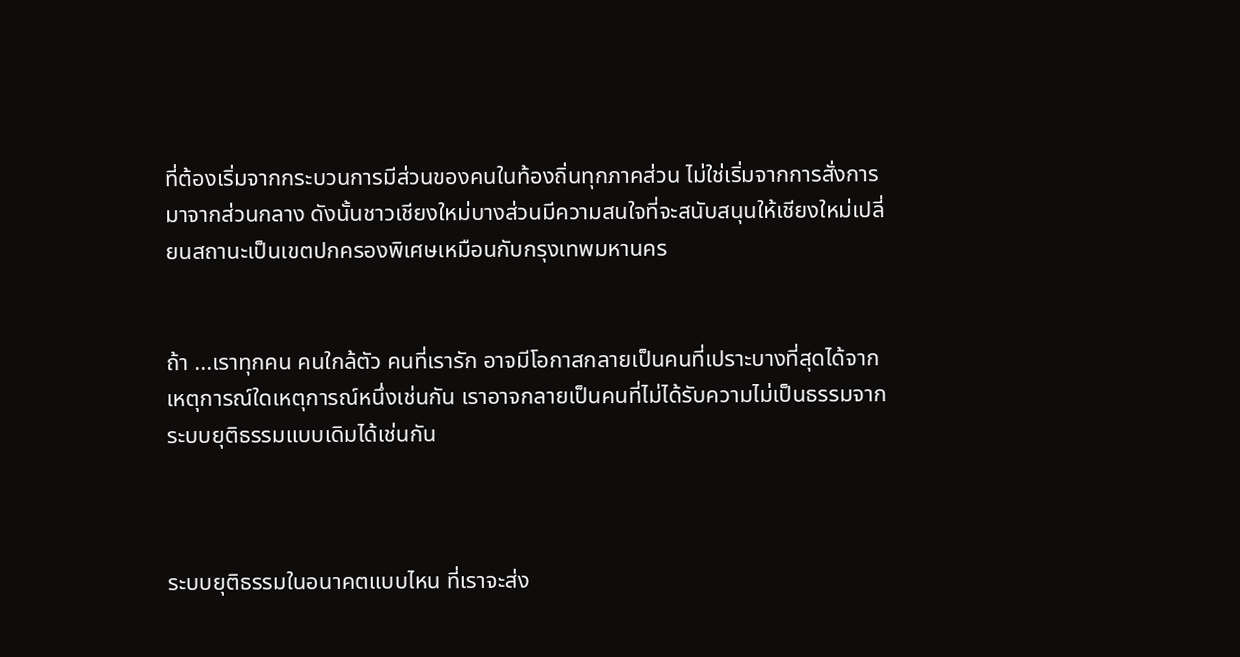ที่ต้องเริ่มจากกระบวนการมีส่วนของคนในท้องถิ่นทุกภาคส่วน ไม่ใช่เริ่มจากการสั่งการมาจากส่วนกลาง ดังนั้นชาวเชียงใหม่บางส่วนมีความสนใจที่จะสนับสนุนให้เชียงใหม่เปลี่ยนสถานะเป็นเขตปกครองพิเศษเหมือนกับกรุงเทพมหานคร


ถ้า ...เราทุกคน คนใกล้ตัว คนที่เรารัก อาจมีโอกาสกลายเป็นคนที่เปราะบางที่สุดได้จากเหตุการณ์ใดเหตุการณ์หนึ่งเช่นกัน เราอาจกลายเป็นคนที่ไม่ได้รับความไม่เป็นธรรมจากระบบยุติธรรมแบบเดิมได้เช่นกัน



ระบบยุติธรรมในอนาคตแบบไหน ที่เราจะส่ง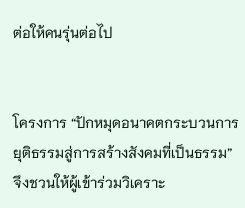ต่อให้คนรุ่นต่อไป


โครงการ “ปักหมุดอนาคตกระบวนการยุติธรรมสู่การสร้างสังคมที่เป็นธรรม” จึงชวนให้ผู้เข้าร่วมวิเคราะ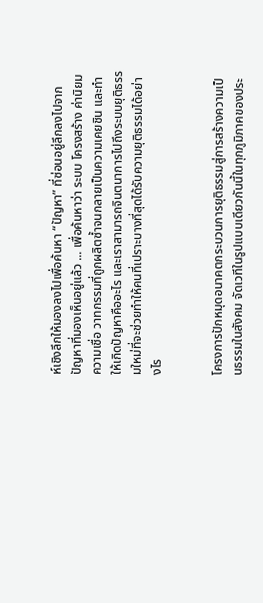ห์เชิงลึกให้มองลงไปเพื่อค้นหา “ปัญหา” ที่ซ่อนอยู่ลึกลงไปจากปัญหาที่มองเห็นอยู่แล้ว ... เพื่อค้นหาว่า ระบบ โครงสร้าง ค่านิยม ความเชื่อ วาทกรรมที่ถูกผลิตซ้ำจนกลายเป็นความเคยชิน และทำให้เกิดปัญหาคืออะไร และเราสามารถจินตนาการไปถึงระบบยุติธรรมใหม่ที่จะช่วยทำให้คนที่เปราะบางที่สุดได้รับความยุติธรรมได้อย่างไร


โครงการปักหมุดอนาคตกระบวนการยุติธรรมสู่การสร้างความเป็นธรรมในสังคม จัดเวทีในรูปแบบเดียวกันนี้ในทุกภูมิภาคของประ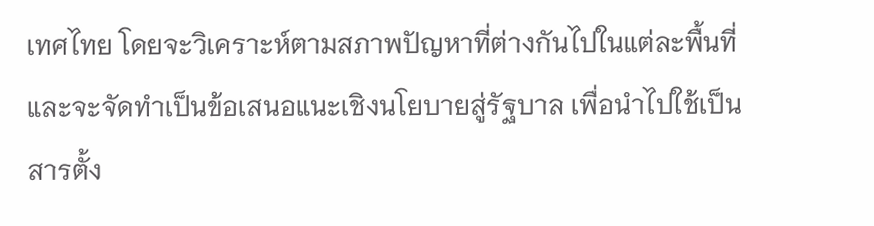เทศไทย โดยจะวิเคราะห์ตามสภาพปัญหาที่ต่างกันไปในแต่ละพื้นที่ และจะจัดทำเป็นข้อเสนอแนะเชิงนโยบายสู่รัฐบาล เพื่อนำไปใช้เป็นสารตั้ง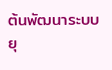ต้นพัฒนาระบบยุ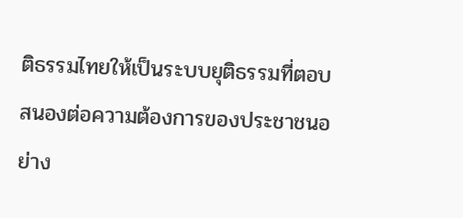ติธรรมไทยให้เป็นระบบยุติธรรมที่ตอบสนองต่อความต้องการของประชาชนอย่าง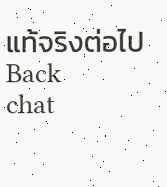แท้จริงต่อไป
Back
chat